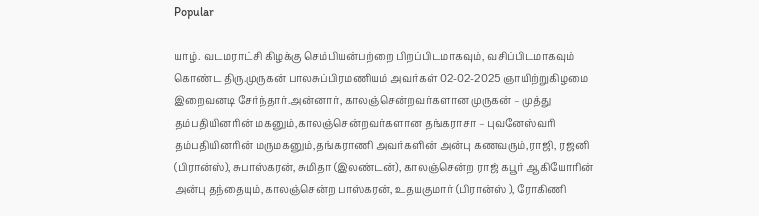Popular

யாழ். வடமராட்சி கிழக்கு செம்பியன்பற்றை பிறப்பிடமாகவும், வசிப்பிடமாகவும் கொண்ட திரு.முருகன் பாலசுப்பிரமணியம் அவர்கள் 02-02-2025 ஞாயிற்றுகிழமை இறைவனடி சேர்ந்தார்.அன்னார், காலஞ்சென்றவர்களான முருகன் – முத்து தம்பதியினரின் மகனும்,காலஞ்சென்றவர்களான தங்கராசா – புவனேஸ்வரி தம்பதியினரின் மருமகனும்,தங்கராணி அவர்களின் அன்பு கணவரும்,ராஜி, ரஜனி (பிரான்ஸ்), சுபாஸ்கரன், சுமிதா (இலண்டன்), காலஞ்சென்ற ராஜ் கபூர் ஆகியோரின் அன்பு தந்தையும்,காலஞ்சென்ற பாஸ்கரன், உதயகுமார் (பிரான்ஸ் ), ரோகிணி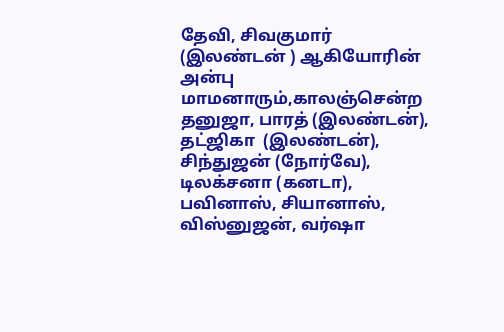தேவி, சிவகுமார் (இலண்டன் ) ஆகியோரின் அன்பு மாமனாரும்,காலஞ்சென்ற தனுஜா, பாரத் (இலண்டன்), தட்ஜிகா  (இலண்டன்), சிந்துஜன் (நோர்வே), டிலக்சனா (கனடா), பவினாஸ், சியானாஸ், விஸ்னுஜன், வர்ஷா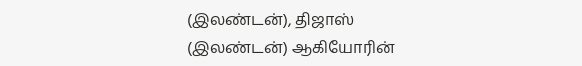(இலண்டன்), திஜாஸ் (இலண்டன்) ஆகியோரின்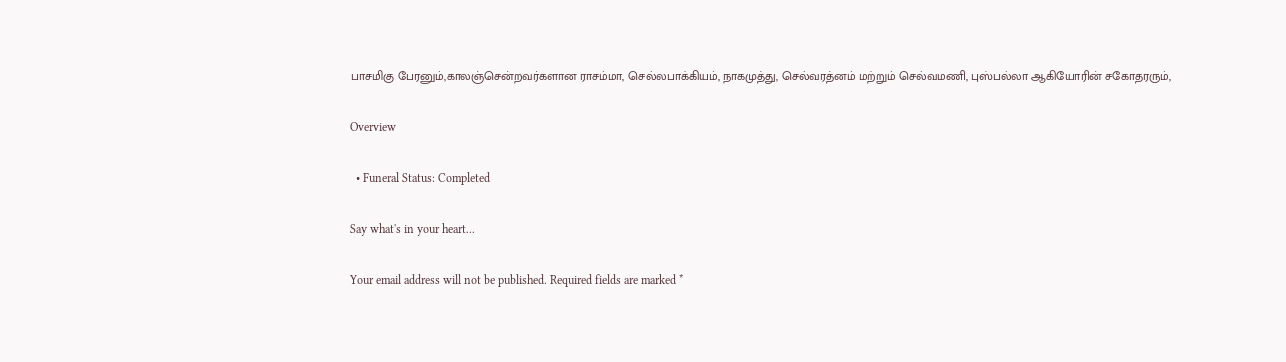பாசமிகு பேரனும்,காலஞ்சென்றவர்களான ராசம்மா, செல்லபாக்கியம், நாகமுத்து, செல்வரத்னம் மற்றும் செல்வமணி, புஸ்பல்லா ஆகியோரின் சகோதரரும்,

Overview

  • Funeral Status: Completed

Say what's in your heart...

Your email address will not be published. Required fields are marked *